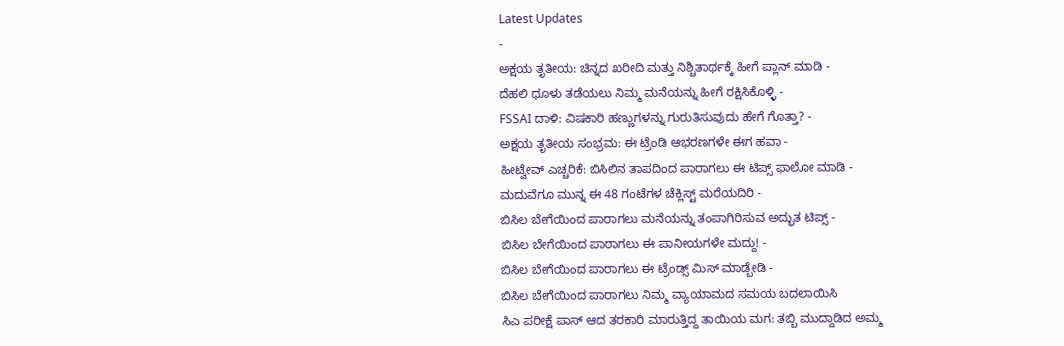Latest Updates
-
ಅಕ್ಷಯ ತೃತೀಯ: ಚಿನ್ನದ ಖರೀದಿ ಮತ್ತು ನಿಶ್ಚಿತಾರ್ಥಕ್ಕೆ ಹೀಗೆ ಪ್ಲಾನ್ ಮಾಡಿ -
ದೆಹಲಿ ಧೂಳು ತಡೆಯಲು ನಿಮ್ಮ ಮನೆಯನ್ನು ಹೀಗೆ ರಕ್ಷಿಸಿಕೊಳ್ಳಿ -
FSSAI ದಾಳಿ: ವಿಷಕಾರಿ ಹಣ್ಣುಗಳನ್ನು ಗುರುತಿಸುವುದು ಹೇಗೆ ಗೊತ್ತಾ? -
ಅಕ್ಷಯ ತೃತೀಯ ಸಂಭ್ರಮ: ಈ ಟ್ರೆಂಡಿ ಆಭರಣಗಳೇ ಈಗ ಹವಾ -
ಹೀಟ್ವೇವ್ ಎಚ್ಚರಿಕೆ: ಬಿಸಿಲಿನ ತಾಪದಿಂದ ಪಾರಾಗಲು ಈ ಟಿಪ್ಸ್ ಫಾಲೋ ಮಾಡಿ -
ಮದುವೆಗೂ ಮುನ್ನ ಈ 48 ಗಂಟೆಗಳ ಚೆಕ್ಲಿಸ್ಟ್ ಮರೆಯದಿರಿ -
ಬಿಸಿಲ ಬೇಗೆಯಿಂದ ಪಾರಾಗಲು ಮನೆಯನ್ನು ತಂಪಾಗಿರಿಸುವ ಅದ್ಭುತ ಟಿಪ್ಸ್ -
ಬಿಸಿಲ ಬೇಗೆಯಿಂದ ಪಾರಾಗಲು ಈ ಪಾನೀಯಗಳೇ ಮದ್ದು! -
ಬಿಸಿಲ ಬೇಗೆಯಿಂದ ಪಾರಾಗಲು ಈ ಟ್ರೆಂಡ್ಸ್ ಮಿಸ್ ಮಾಡ್ಬೇಡಿ -
ಬಿಸಿಲ ಬೇಗೆಯಿಂದ ಪಾರಾಗಲು ನಿಮ್ಮ ವ್ಯಾಯಾಮದ ಸಮಯ ಬದಲಾಯಿಸಿ
ಸಿಎ ಪರೀಕ್ಷೆ ಪಾಸ್ ಆದ ತರಕಾರಿ ಮಾರುತ್ತಿದ್ದ ತಾಯಿಯ ಮಗ: ತಬ್ಬಿ ಮುದ್ದಾಡಿದ ಅಮ್ಮ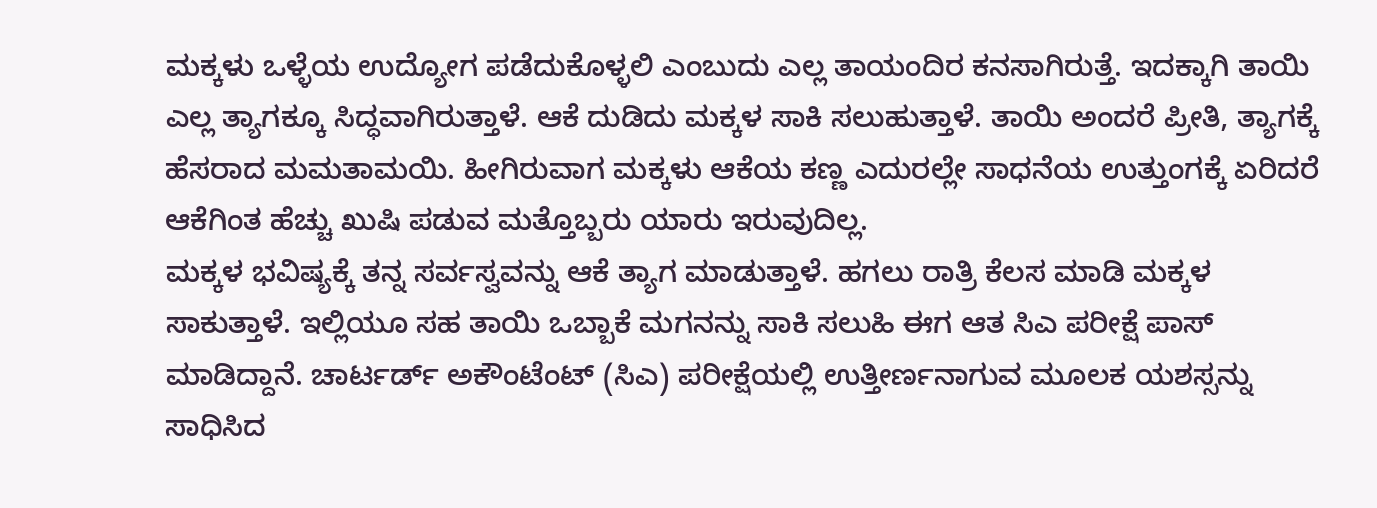ಮಕ್ಕಳು ಒಳ್ಳೆಯ ಉದ್ಯೋಗ ಪಡೆದುಕೊಳ್ಳಲಿ ಎಂಬುದು ಎಲ್ಲ ತಾಯಂದಿರ ಕನಸಾಗಿರುತ್ತೆ. ಇದಕ್ಕಾಗಿ ತಾಯಿ ಎಲ್ಲ ತ್ಯಾಗಕ್ಕೂ ಸಿದ್ಧವಾಗಿರುತ್ತಾಳೆ. ಆಕೆ ದುಡಿದು ಮಕ್ಕಳ ಸಾಕಿ ಸಲುಹುತ್ತಾಳೆ. ತಾಯಿ ಅಂದರೆ ಪ್ರೀತಿ, ತ್ಯಾಗಕ್ಕೆ ಹೆಸರಾದ ಮಮತಾಮಯಿ. ಹೀಗಿರುವಾಗ ಮಕ್ಕಳು ಆಕೆಯ ಕಣ್ಣ ಎದುರಲ್ಲೇ ಸಾಧನೆಯ ಉತ್ತುಂಗಕ್ಕೆ ಏರಿದರೆ ಆಕೆಗಿಂತ ಹೆಚ್ಚು ಖುಷಿ ಪಡುವ ಮತ್ತೊಬ್ಬರು ಯಾರು ಇರುವುದಿಲ್ಲ.
ಮಕ್ಕಳ ಭವಿಷ್ಯಕ್ಕೆ ತನ್ನ ಸರ್ವಸ್ವವನ್ನು ಆಕೆ ತ್ಯಾಗ ಮಾಡುತ್ತಾಳೆ. ಹಗಲು ರಾತ್ರಿ ಕೆಲಸ ಮಾಡಿ ಮಕ್ಕಳ ಸಾಕುತ್ತಾಳೆ. ಇಲ್ಲಿಯೂ ಸಹ ತಾಯಿ ಒಬ್ಬಾಕೆ ಮಗನನ್ನು ಸಾಕಿ ಸಲುಹಿ ಈಗ ಆತ ಸಿಎ ಪರೀಕ್ಷೆ ಪಾಸ್ ಮಾಡಿದ್ದಾನೆ. ಚಾರ್ಟರ್ಡ್ ಅಕೌಂಟೆಂಟ್ (ಸಿಎ) ಪರೀಕ್ಷೆಯಲ್ಲಿ ಉತ್ತೀರ್ಣನಾಗುವ ಮೂಲಕ ಯಶಸ್ಸನ್ನು ಸಾಧಿಸಿದ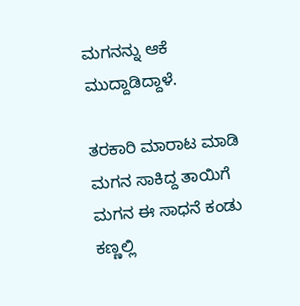ಮಗನನ್ನು ಆಕೆ ಮುದ್ದಾಡಿದ್ದಾಳೆ.

ತರಕಾರಿ ಮಾರಾಟ ಮಾಡಿ ಮಗನ ಸಾಕಿದ್ದ ತಾಯಿಗೆ ಮಗನ ಈ ಸಾಧನೆ ಕಂಡು ಕಣ್ಣಲ್ಲಿ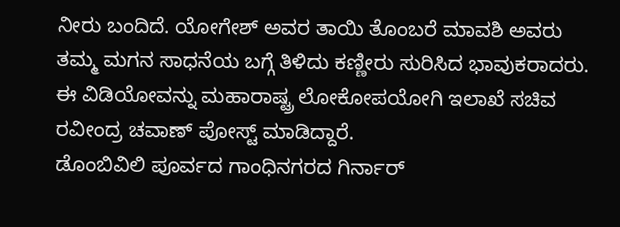ನೀರು ಬಂದಿದೆ. ಯೋಗೇಶ್ ಅವರ ತಾಯಿ ತೊಂಬರೆ ಮಾವಶಿ ಅವರು ತಮ್ಮ ಮಗನ ಸಾಧನೆಯ ಬಗ್ಗೆ ತಿಳಿದು ಕಣ್ಣೀರು ಸುರಿಸಿದ ಭಾವುಕರಾದರು. ಈ ವಿಡಿಯೋವನ್ನು ಮಹಾರಾಷ್ಟ್ರ ಲೋಕೋಪಯೋಗಿ ಇಲಾಖೆ ಸಚಿವ ರವೀಂದ್ರ ಚವಾಣ್ ಪೋಸ್ಟ್ ಮಾಡಿದ್ದಾರೆ.
ಡೊಂಬಿವಿಲಿ ಪೂರ್ವದ ಗಾಂಧಿನಗರದ ಗಿರ್ನಾರ್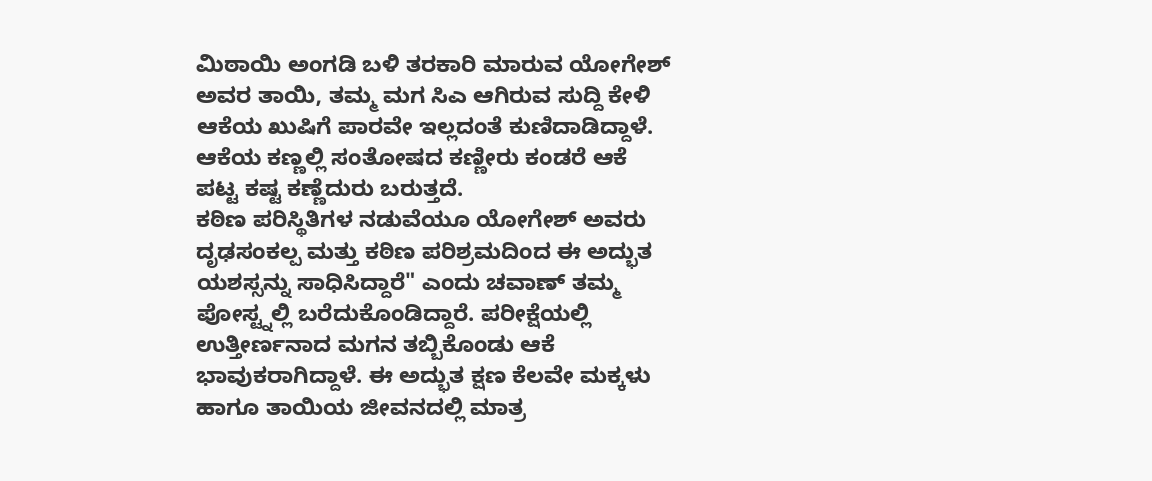ಮಿಠಾಯಿ ಅಂಗಡಿ ಬಳಿ ತರಕಾರಿ ಮಾರುವ ಯೋಗೇಶ್ ಅವರ ತಾಯಿ, ತಮ್ಮ ಮಗ ಸಿಎ ಆಗಿರುವ ಸುದ್ದಿ ಕೇಳಿ ಆಕೆಯ ಖುಷಿಗೆ ಪಾರವೇ ಇಲ್ಲದಂತೆ ಕುಣಿದಾಡಿದ್ದಾಳೆ. ಆಕೆಯ ಕಣ್ಣಲ್ಲಿ ಸಂತೋಷದ ಕಣ್ಣೀರು ಕಂಡರೆ ಆಕೆ ಪಟ್ಟ ಕಷ್ಟ ಕಣ್ಣೆದುರು ಬರುತ್ತದೆ.
ಕಠಿಣ ಪರಿಸ್ಥಿತಿಗಳ ನಡುವೆಯೂ ಯೋಗೇಶ್ ಅವರು ದೃಢಸಂಕಲ್ಪ ಮತ್ತು ಕಠಿಣ ಪರಿಶ್ರಮದಿಂದ ಈ ಅದ್ಭುತ ಯಶಸ್ಸನ್ನು ಸಾಧಿಸಿದ್ದಾರೆ" ಎಂದು ಚವಾಣ್ ತಮ್ಮ ಪೋಸ್ಟ್ನಲ್ಲಿ ಬರೆದುಕೊಂಡಿದ್ದಾರೆ. ಪರೀಕ್ಷೆಯಲ್ಲಿ ಉತ್ತೀರ್ಣನಾದ ಮಗನ ತಬ್ಬಿಕೊಂಡು ಆಕೆ ಭಾವುಕರಾಗಿದ್ದಾಳೆ. ಈ ಅದ್ಭುತ ಕ್ಷಣ ಕೆಲವೇ ಮಕ್ಕಳು ಹಾಗೂ ತಾಯಿಯ ಜೀವನದಲ್ಲಿ ಮಾತ್ರ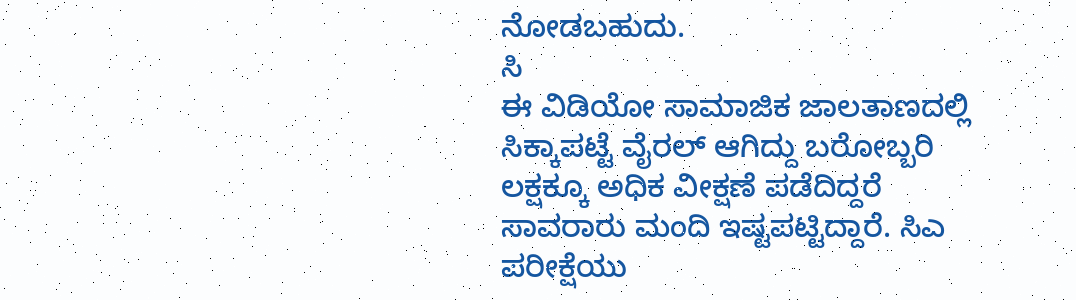ನೋಡಬಹುದು.
ಸಿ
ಈ ವಿಡಿಯೋ ಸಾಮಾಜಿಕ ಜಾಲತಾಣದಲ್ಲಿ ಸಿಕ್ಕಾಪಟ್ಟೆ ವೈರಲ್ ಆಗಿದ್ದು ಬರೋಬ್ಬರಿ ಲಕ್ಷಕ್ಕೂ ಅಧಿಕ ವೀಕ್ಷಣೆ ಪಡೆದಿದ್ದರೆ ಸಾವರಾರು ಮಂದಿ ಇಷ್ಟಪಟ್ಟಿದ್ದಾರೆ. ಸಿಎ ಪರೀಕ್ಷೆಯು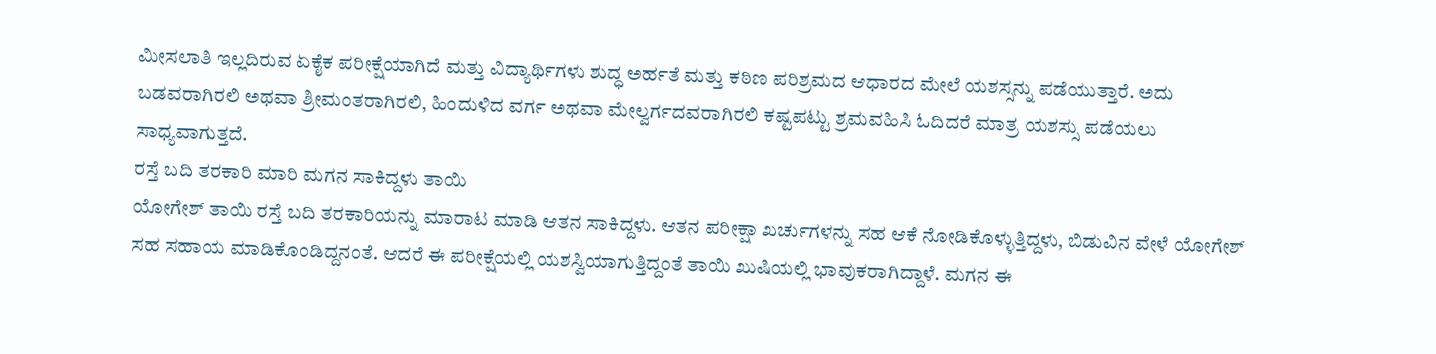ಮೀಸಲಾತಿ ಇಲ್ಲದಿರುವ ಏಕೈಕ ಪರೀಕ್ಷೆಯಾಗಿದೆ ಮತ್ತು ವಿದ್ಯಾರ್ಥಿಗಳು ಶುದ್ಧ ಅರ್ಹತೆ ಮತ್ತು ಕಠಿಣ ಪರಿಶ್ರಮದ ಆಧಾರದ ಮೇಲೆ ಯಶಸ್ಸನ್ನು ಪಡೆಯುತ್ತಾರೆ. ಅದು ಬಡವರಾಗಿರಲಿ ಅಥವಾ ಶ್ರೀಮಂತರಾಗಿರಲಿ, ಹಿಂದುಳಿದ ವರ್ಗ ಅಥವಾ ಮೇಲ್ವರ್ಗದವರಾಗಿರಲಿ ಕಷ್ಟಪಟ್ಟು ಶ್ರಮವಹಿಸಿ ಓದಿದರೆ ಮಾತ್ರ ಯಶಸ್ಸು ಪಡೆಯಲು ಸಾಧ್ಯವಾಗುತ್ತದೆ.
ರಸ್ತೆ ಬದಿ ತರಕಾರಿ ಮಾರಿ ಮಗನ ಸಾಕಿದ್ದಳು ತಾಯಿ
ಯೋಗೇಶ್ ತಾಯಿ ರಸ್ತೆ ಬದಿ ತರಕಾರಿಯನ್ನು ಮಾರಾಟ ಮಾಡಿ ಆತನ ಸಾಕಿದ್ದಳು. ಆತನ ಪರೀಕ್ಷಾ ಖರ್ಚುಗಳನ್ನು ಸಹ ಆಕೆ ನೋಡಿಕೊಳ್ಳುತ್ತಿದ್ದಳು, ಬಿಡುವಿನ ವೇಳೆ ಯೋಗೇಶ್ ಸಹ ಸಹಾಯ ಮಾಡಿಕೊಂಡಿದ್ದನಂತೆ. ಆದರೆ ಈ ಪರೀಕ್ಷೆಯಲ್ಲಿ ಯಶಸ್ವಿಯಾಗುತ್ತಿದ್ದಂತೆ ತಾಯಿ ಖುಷಿಯಲ್ಲಿ ಭಾವುಕರಾಗಿದ್ದಾಳೆ. ಮಗನ ಈ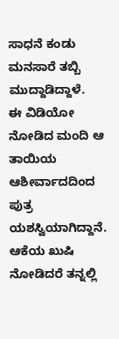ಸಾಧನೆ ಕಂಡು ಮನಸಾರೆ ತಬ್ಬಿ ಮುದ್ದಾಡಿದ್ದಾಳೆ.
ಈ ವಿಡಿಯೋ ನೋಡಿದ ಮಂದಿ ಆ ತಾಯಿಯ ಆಶೀರ್ವಾದದಿಂದ ಪುತ್ರ ಯಶಸ್ವಿಯಾಗಿದ್ದಾನೆ. ಆಕೆಯ ಖುಷಿ ನೋಡಿದರೆ ತನ್ನಲ್ಲಿ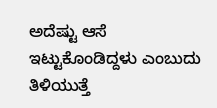ಅದೆಷ್ಟು ಆಸೆ ಇಟ್ಟುಕೊಂಡಿದ್ದಳು ಎಂಬುದು ತಿಳಿಯುತ್ತೆ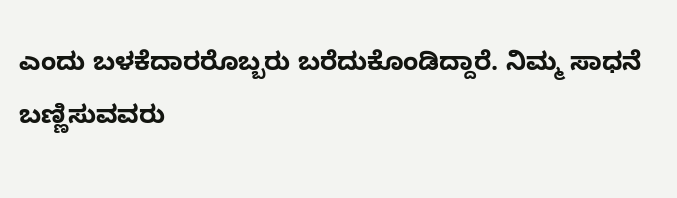ಎಂದು ಬಳಕೆದಾರರೊಬ್ಬರು ಬರೆದುಕೊಂಡಿದ್ದಾರೆ. ನಿಮ್ಮ ಸಾಧನೆ ಬಣ್ಣಿಸುವವರು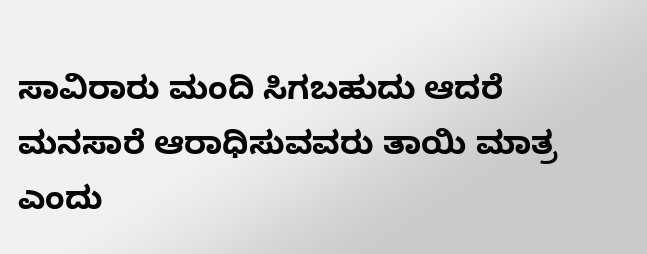ಸಾವಿರಾರು ಮಂದಿ ಸಿಗಬಹುದು ಆದರೆ ಮನಸಾರೆ ಆರಾಧಿಸುವವರು ತಾಯಿ ಮಾತ್ರ ಎಂದು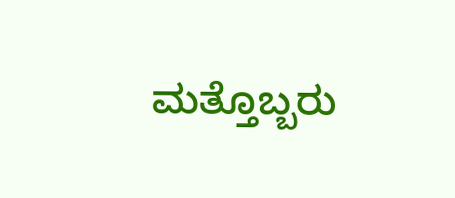ಮತ್ತೊಬ್ಬರು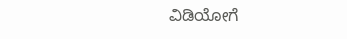ವಿಡಿಯೋಗೆ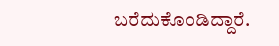ಬರೆದುಕೊಂಡಿದ್ದಾರೆ.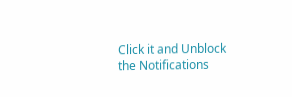Click it and Unblock the Notifications